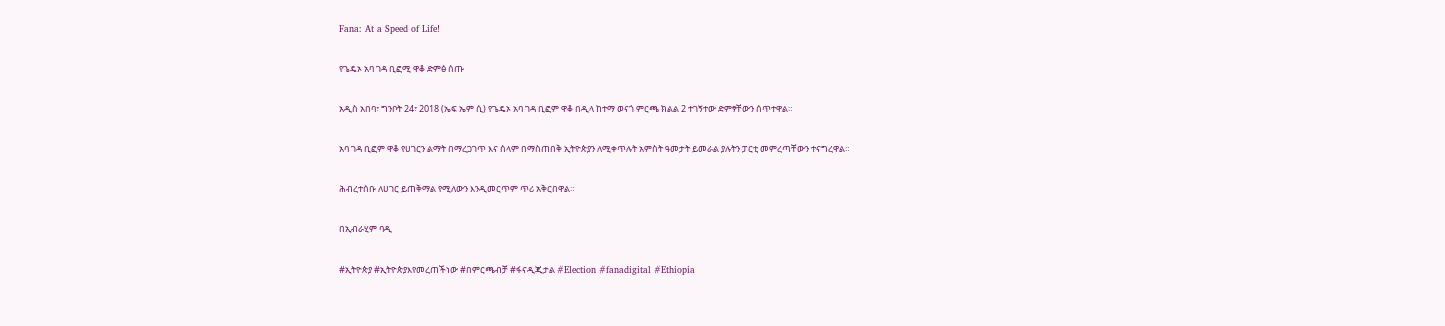Fana: At a Speed of Life!

የጌዴኦ አባ ገዳ ቢፎሚ ዋቆ ድምፅ ሰጡ

አዲስ አበባ፣ ግንቦት 24፣ 2018 (ኤፍ ኤም ሲ) የጌዴኦ አባ ገዳ ቢፎም ዋቆ በዲላ ከተማ ወናጎ ምርጫ ክልል 2 ተገኝተው ድምፃቸውን ሰጥተዋል።

አባ ገዳ ቢፎም ዋቆ የሀገርን ልማት በማረጋገጥ እና ሰላም በማስጠበቅ ኢትዮጵያን ለሚቀጥሉት አምስት ዓመታት ይመራል ያሉትን ፓርቲ መምረጣቸውን ተናግረዋል።

ሕብረተሰቡ ለሀገር ይጠቅማል የሚለውን እንዲመርጥም ጥሪ አቅርበዋል።

በኢብራሂም ባዲ

#ኢትዮጵያ #ኢትዮጵያእየመረጠችነው #በምርጫብቻ #ፋናዲጂታል #Election #fanadigital #Ethiopia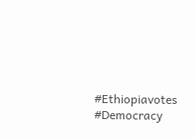#Ethiopiavotes #Democracy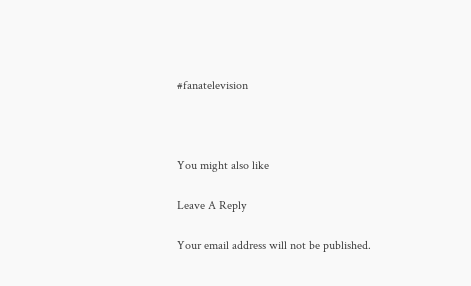#fanatelevision



You might also like

Leave A Reply

Your email address will not be published.